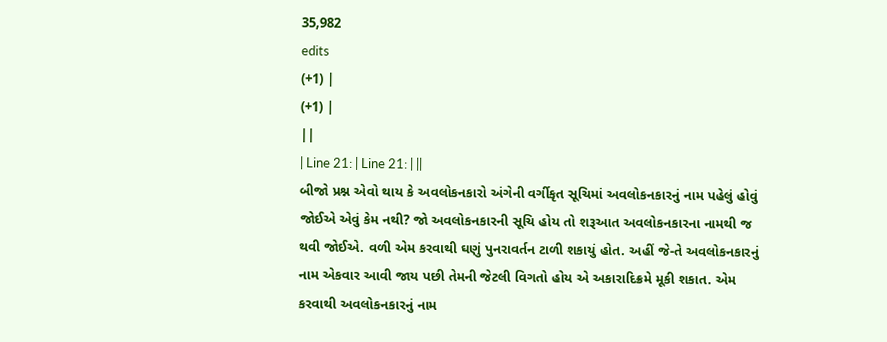35,982
edits
(+1) |
(+1) |
||
| Line 21: | Line 21: | ||
બીજો પ્રશ્ન એવો થાય કે અવલોકનકારો અંગેની વર્ગીકૃત સૂચિમાં અવલોકનકારનું નામ પહેલું હોવું જોઈએ એવું કેમ નથી? જો અવલોકનકારની સૂચિ હોય તો શરૂઆત અવલોકનકારના નામથી જ થવી જોઈએ. વળી એમ કરવાથી ઘણું પુનરાવર્તન ટાળી શકાયું હોત. અહીં જે-તે અવલોકનકારનું નામ એકવાર આવી જાય પછી તેમની જેટલી વિગતો હોય એ અકારાદિક્રમે મૂકી શકાત. એમ કરવાથી અવલોકનકારનું નામ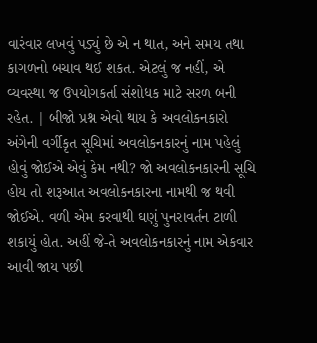વારંવાર લખવું પડ્યું છે એ ન થાત, અને સમય તથા કાગળનો બચાવ થઈ શકત. એટલું જ નહીં, એ વ્યવસ્થા જ ઉપયોગકર્તા સંશોધક માટે સરળ બની રહેત. | બીજો પ્રશ્ન એવો થાય કે અવલોકનકારો અંગેની વર્ગીકૃત સૂચિમાં અવલોકનકારનું નામ પહેલું હોવું જોઈએ એવું કેમ નથી? જો અવલોકનકારની સૂચિ હોય તો શરૂઆત અવલોકનકારના નામથી જ થવી જોઈએ. વળી એમ કરવાથી ઘણું પુનરાવર્તન ટાળી શકાયું હોત. અહીં જે-તે અવલોકનકારનું નામ એકવાર આવી જાય પછી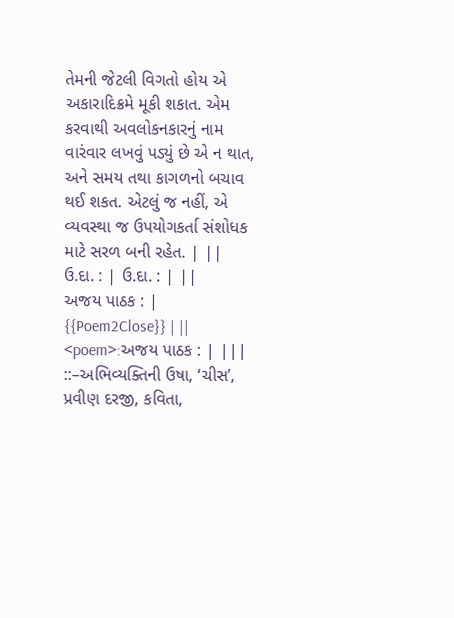તેમની જેટલી વિગતો હોય એ અકારાદિક્રમે મૂકી શકાત. એમ કરવાથી અવલોકનકારનું નામ વારંવાર લખવું પડ્યું છે એ ન થાત, અને સમય તથા કાગળનો બચાવ થઈ શકત. એટલું જ નહીં, એ વ્યવસ્થા જ ઉપયોગકર્તા સંશોધક માટે સરળ બની રહેત. | ||
ઉ.દા. : | ઉ.દા. : | ||
અજય પાઠક : | {{Poem2Close}} | ||
<poem>:અજય પાઠક : | |||
::–અભિવ્યક્તિની ઉષા, ‘ચીસ’, પ્રવીણ દરજી, કવિતા,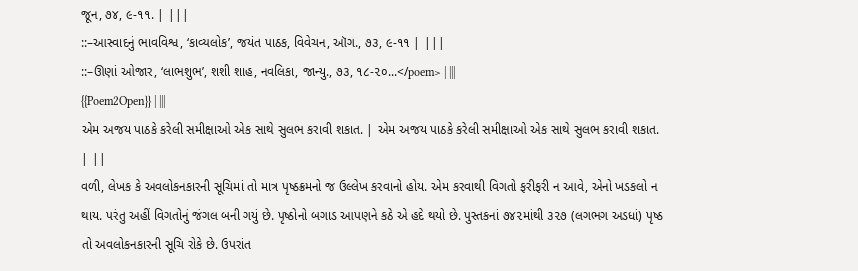જૂન, ૭૪, ૯-૧૧. | |||
::–આસ્વાદનું ભાવવિશ્વ, ‘કાવ્યલોક’, જયંત પાઠક, વિવેચન, ઑગ., ૭૩, ૯-૧૧ | |||
::–ઊણાં ઓજાર, ‘લાભશુભ’, શશી શાહ, નવલિકા, જાન્યુ., ૭૩, ૧૮-૨૦...</poem> | |||
{{Poem2Open}} | |||
એમ અજય પાઠકે કરેલી સમીક્ષાઓ એક સાથે સુલભ કરાવી શકાત. | એમ અજય પાઠકે કરેલી સમીક્ષાઓ એક સાથે સુલભ કરાવી શકાત. | ||
વળી, લેખક કે અવલોકનકારની સૂચિમાં તો માત્ર પૃષ્ઠક્રમનો જ ઉલ્લેખ કરવાનો હોય. એમ કરવાથી વિગતો ફરીફરી ન આવે, એનો ખડકલો ન થાય. પરંતુ અહીં વિગતોનું જંગલ બની ગયું છે. પૃષ્ઠોનો બગાડ આપણને કઠે એ હદે થયો છે. પુસ્તકનાં ૭૪૨માંથી ૩૨૭ (લગભગ અડધાં) પૃષ્ઠ તો અવલોકનકારની સૂચિ રોકે છે. ઉપરાંત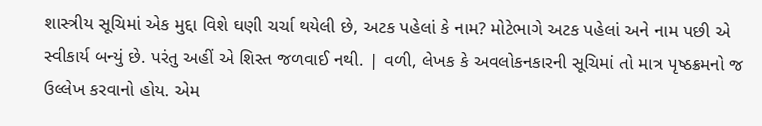શાસ્ત્રીય સૂચિમાં એક મુદ્દા વિશે ઘણી ચર્ચા થયેલી છે, અટક પહેલાં કે નામ? મોટેભાગે અટક પહેલાં અને નામ પછી એ સ્વીકાર્ય બન્યું છે. પરંતુ અહીં એ શિસ્ત જળવાઈ નથી. | વળી, લેખક કે અવલોકનકારની સૂચિમાં તો માત્ર પૃષ્ઠક્રમનો જ ઉલ્લેખ કરવાનો હોય. એમ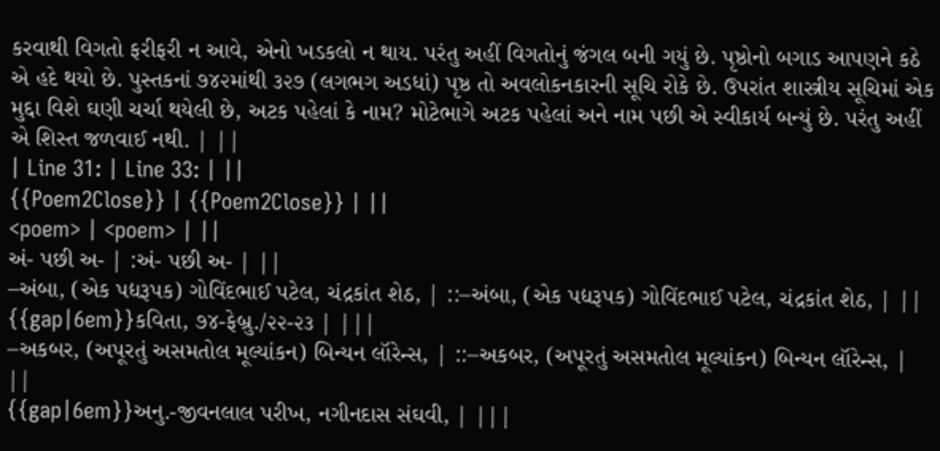કરવાથી વિગતો ફરીફરી ન આવે, એનો ખડકલો ન થાય. પરંતુ અહીં વિગતોનું જંગલ બની ગયું છે. પૃષ્ઠોનો બગાડ આપણને કઠે એ હદે થયો છે. પુસ્તકનાં ૭૪૨માંથી ૩૨૭ (લગભગ અડધાં) પૃષ્ઠ તો અવલોકનકારની સૂચિ રોકે છે. ઉપરાંત શાસ્ત્રીય સૂચિમાં એક મુદ્દા વિશે ઘણી ચર્ચા થયેલી છે, અટક પહેલાં કે નામ? મોટેભાગે અટક પહેલાં અને નામ પછી એ સ્વીકાર્ય બન્યું છે. પરંતુ અહીં એ શિસ્ત જળવાઈ નથી. | ||
| Line 31: | Line 33: | ||
{{Poem2Close}} | {{Poem2Close}} | ||
<poem> | <poem> | ||
અં- પછી અ- | :અં- પછી અ- | ||
–અંબા, (એક પદ્યરૂપક) ગોવિંદભાઈ પટેલ, ચંદ્રકાંત શેઠ, | ::–અંબા, (એક પદ્યરૂપક) ગોવિંદભાઈ પટેલ, ચંદ્રકાંત શેઠ, | ||
{{gap|6em}}કવિતા, ૭૪-ફેબ્રુ./૨૨-૨૩ | |||
–અકબર, (અપૂરતું અસમતોલ મૂલ્યાંકન) બિન્યન લૉરેન્સ, | ::–અકબર, (અપૂરતું અસમતોલ મૂલ્યાંકન) બિન્યન લૉરેન્સ, | ||
{{gap|6em}}અનુ.-જીવનલાલ પરીખ, નગીનદાસ સંઘવી, | |||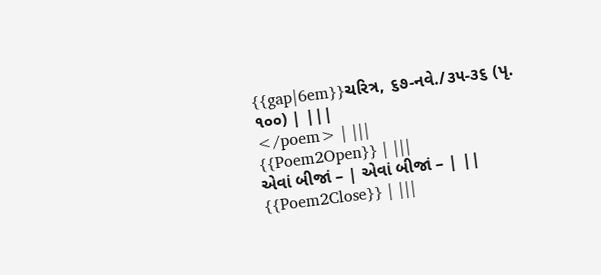{{gap|6em}}ચરિત્ર, ૬૭-નવે./૩૫-૩૬ (પૃ. ૧૦૦) | |||
</poem> | |||
{{Poem2Open}} | |||
એવાં બીજાં – | એવાં બીજાં – | ||
{{Poem2Close}} | |||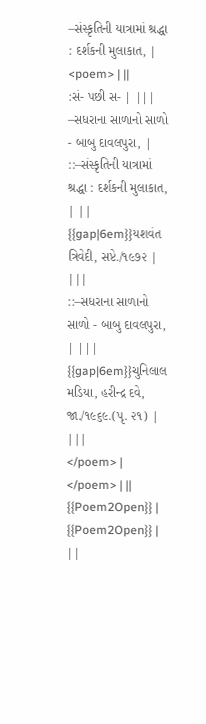–સંસ્કૃતિની યાત્રામાં શ્રદ્ધા : દર્શકની મુલાકાત, | <poem> | ||
:સં- પછી સ- | |||
–સધરાના સાળાનો સાળો - બાબુ દાવલપુરા, | ::–સંસ્કૃતિની યાત્રામાં શ્રદ્ધા : દર્શકની મુલાકાત, | ||
{{gap|6em}}યશવંત ત્રિવેદી, સપ્ટે./૧૯૭૨ | |||
::–સધરાના સાળાનો સાળો - બાબુ દાવલપુરા, | |||
{{gap|6em}}ચુનિલાલ મડિયા, હરીન્દ્ર દવે, જા./૧૯૬૯.(પૃ. ૨૧) | |||
</poem> | </poem> | ||
{{Poem2Open}} | {{Poem2Open}} | ||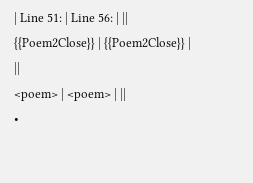| Line 51: | Line 56: | ||
{{Poem2Close}} | {{Poem2Close}} | ||
<poem> | <poem> | ||
•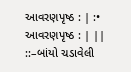આવરણપૃષ્ઠ : | :• આવરણપૃષ્ઠ : | ||
::–બાંયો ચડાવેલી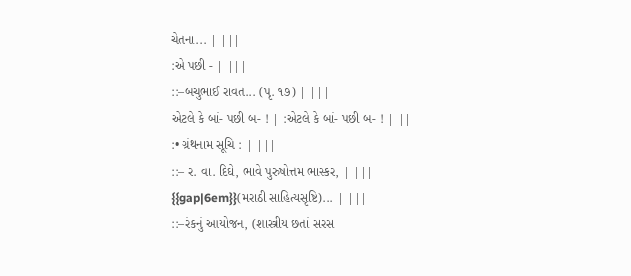ચેતના... | |||
:એ પછી - | |||
::–બચુભાઈ રાવત... (પૃ. ૧૭) | |||
એટલે કે બાં- પછી બ- ! | :એટલે કે બાં- પછી બ- ! | ||
:• ગ્રંથનામ સૂચિ : | |||
::– ર. વા. દિઘે, ભાવે પુરુષોત્તમ ભાસ્કર, | |||
{{gap|6em}}(મરાઠી સાહિત્યસૃષ્ટિ)... | |||
::–રંકનું આયોજન, (શાસ્ત્રીય છતાં સરસ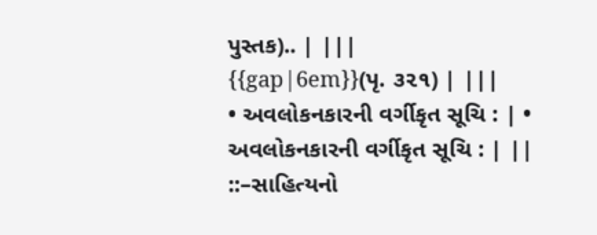પુસ્તક).. | |||
{{gap|6em}}(પૃ. ૩૨૧) | |||
• અવલોકનકારની વર્ગીકૃત સૂચિ : | • અવલોકનકારની વર્ગીકૃત સૂચિ : | ||
::–સાહિત્યનો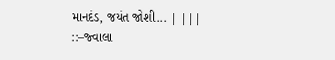માનદંડ, જયંત જોશી... | |||
::–જ્વાલા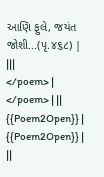આણિ ફુલે, જયંત જોશી...(પૃ.૪૬૮) | |||
</poem> | </poem> | ||
{{Poem2Open}} | {{Poem2Open}} | ||